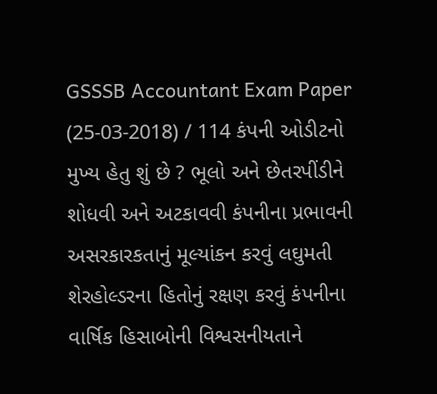GSSSB Accountant Exam Paper (25-03-2018) / 114 કંપની ઓડીટનો મુખ્ય હેતુ શું છે ? ભૂલો અને છેતરપીંડીને શોધવી અને અટકાવવી કંપનીના પ્રભાવની અસરકારકતાનું મૂલ્યાંકન કરવું લઘુમતી શેરહોલ્ડરના હિતોનું રક્ષણ કરવું કંપનીના વાર્ષિક હિસાબોની વિશ્વસનીયતાને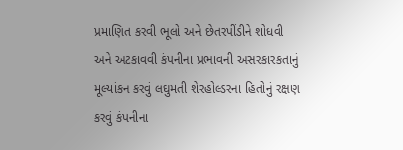પ્રમાણિત કરવી ભૂલો અને છેતરપીંડીને શોધવી અને અટકાવવી કંપનીના પ્રભાવની અસરકારકતાનું મૂલ્યાંકન કરવું લઘુમતી શેરહોલ્ડરના હિતોનું રક્ષણ કરવું કંપનીના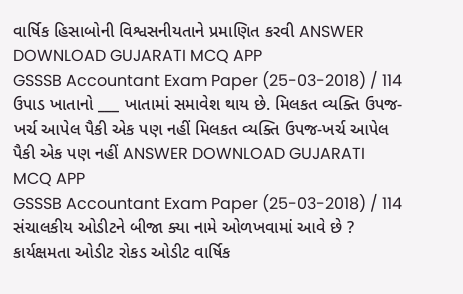વાર્ષિક હિસાબોની વિશ્વસનીયતાને પ્રમાણિત કરવી ANSWER DOWNLOAD GUJARATI MCQ APP
GSSSB Accountant Exam Paper (25-03-2018) / 114 ઉપાડ ખાતાનો ___ ખાતામાં સમાવેશ થાય છે. મિલકત વ્યક્તિ ઉપજ-ખર્ચ આપેલ પૈકી એક પણ નહીં મિલકત વ્યક્તિ ઉપજ-ખર્ચ આપેલ પૈકી એક પણ નહીં ANSWER DOWNLOAD GUJARATI MCQ APP
GSSSB Accountant Exam Paper (25-03-2018) / 114 સંચાલકીય ઓડીટને બીજા ક્યા નામે ઓળખવામાં આવે છે ? કાર્યક્ષમતા ઓડીટ રોકડ ઓડીટ વાર્ષિક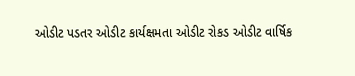ઓડીટ પડતર ઓડીટ કાર્યક્ષમતા ઓડીટ રોકડ ઓડીટ વાર્ષિક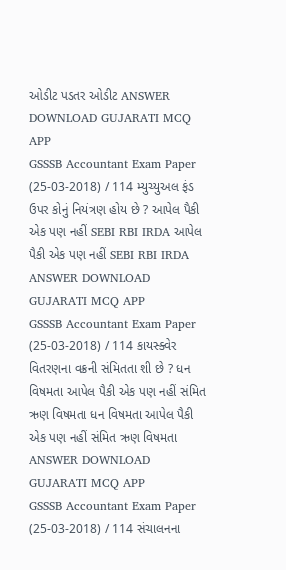ઓડીટ પડતર ઓડીટ ANSWER DOWNLOAD GUJARATI MCQ APP
GSSSB Accountant Exam Paper (25-03-2018) / 114 મ્યુચ્યુઅલ ફંડ ઉપર કોનું નિયંત્રણ હોય છે ? આપેલ પૈકી એક પણ નહીં SEBI RBI IRDA આપેલ પૈકી એક પણ નહીં SEBI RBI IRDA ANSWER DOWNLOAD GUJARATI MCQ APP
GSSSB Accountant Exam Paper (25-03-2018) / 114 કાયસ્ક્વેર વિતરણના વક્રની સંમિતતા શી છે ? ધન વિષમતા આપેલ પૈકી એક પણ નહીં સંમિત ઋણ વિષમતા ધન વિષમતા આપેલ પૈકી એક પણ નહીં સંમિત ઋણ વિષમતા ANSWER DOWNLOAD GUJARATI MCQ APP
GSSSB Accountant Exam Paper (25-03-2018) / 114 સંચાલનના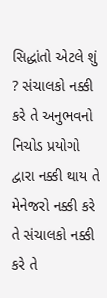સિદ્ધાંતો એટલે શું ? સંચાલકો નક્કી કરે તે અનુભવનો નિચોડ પ્રયોગો દ્વારા નક્કી થાય તે મેનેજરો નક્કી કરે તે સંચાલકો નક્કી કરે તે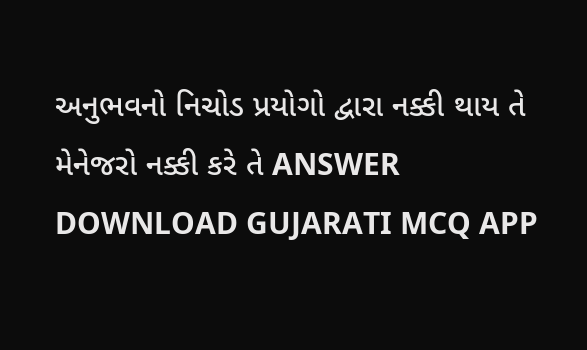અનુભવનો નિચોડ પ્રયોગો દ્વારા નક્કી થાય તે મેનેજરો નક્કી કરે તે ANSWER DOWNLOAD GUJARATI MCQ APP